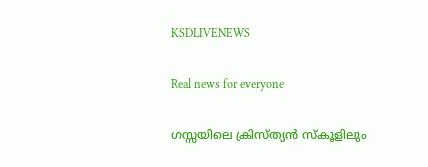KSDLIVENEWS

Real news for everyone

ഗസ്സയിലെ ക്രിസ്ത്യൻ സ്‌കൂളിലും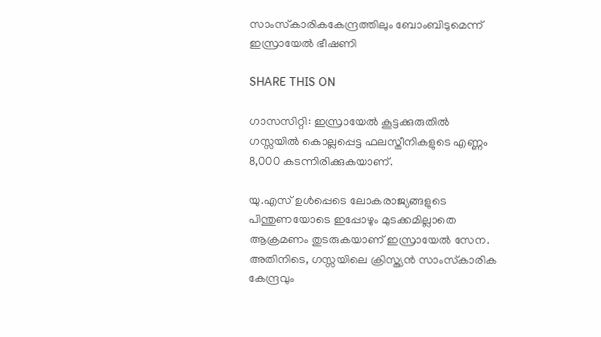സാംസ്‌കാരികകേന്ദ്രത്തിലും ബോംബിടുമെന്ന് ഇസ്രായേല്‍ ഭീഷണി

SHARE THIS ON

ഗാസസിറ്റി: ഇസ്രായേല്‍ കൂട്ടക്കുരുതില്‍ ഗസ്സയില്‍ കൊല്ലപ്പെട്ട ഫലസ്തീനികളുടെ എണ്ണം 8,000 കടന്നിരിക്കുകയാണ്.

യു.എസ് ഉള്‍പ്പെടെ ലോകരാജ്യങ്ങളുടെ പിന്തുണയോടെ ഇപ്പോഴും മുടക്കമില്ലാതെ ആക്രമണം തുടരുകയാണ് ഇസ്രായേല്‍ സേന. അതിനിടെ, ഗസ്സയിലെ ക്രിസ്ത്യൻ സാംസ്‌കാരിക കേന്ദ്രവും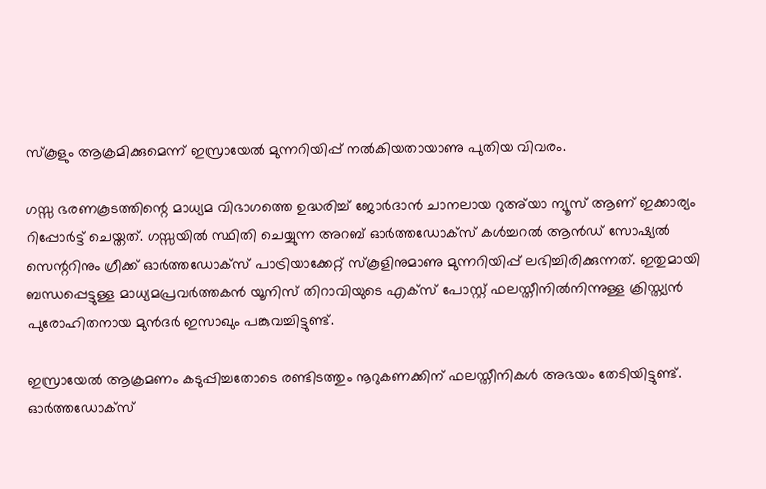സ്‌കൂളും ആക്രമിക്കുമെന്ന് ഇസ്രായേല്‍ മുന്നറിയിപ്പ് നല്‍കിയതായാണു പുതിയ വിവരം.

ഗസ്സ ഭരണകൂടത്തിന്റെ മാധ്യമ വിഭാഗത്തെ ഉദ്ധരിച്ച്‌ ജോര്‍ദാൻ ചാനലായ റുഅ്‌യാ ന്യൂസ് ആണ് ഇക്കാര്യം റിപ്പോര്‍ട്ട് ചെയ്തത്. ഗസ്സയില്‍ സ്ഥിതി ചെയ്യുന്ന അറബ് ഓര്‍ത്തഡോക്‌സ് കള്‍ച്ചറല്‍ ആൻഡ് സോഷ്യല്‍ സെന്ററിനും ഗ്രീക്ക് ഓര്‍ത്തഡോക്‌സ് പാട്രിയാക്കേറ്റ് സ്‌കൂളിനുമാണു മുന്നറിയിപ്പ് ലഭിച്ചിരിക്കുന്നത്. ഇതുമായി ബന്ധപ്പെട്ടുള്ള മാധ്യമപ്രവര്‍ത്തകൻ യൂനിസ് തിറാവിയുടെ എക്‌സ് പോസ്റ്റ് ഫലസ്തീനില്‍നിന്നുള്ള ക്രിസ്ത്യൻ പുരോഹിതനായ മുൻദര്‍ ഇസാഖും പങ്കുവച്ചിട്ടുണ്ട്.

ഇസ്രായേല്‍ ആക്രമണം കടുപ്പിച്ചതോടെ രണ്ടിടത്തും നൂറുകണക്കിന് ഫലസ്തീനികള്‍ അഭയം തേടിയിട്ടുണ്ട്. ഓര്‍ത്തഡോക്‌സ്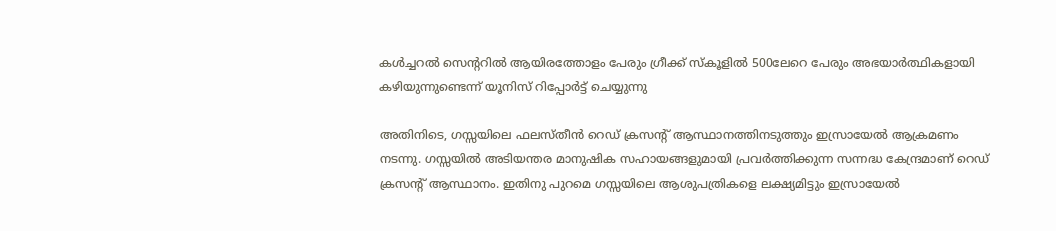കള്‍ച്ചറല്‍ സെന്ററില്‍ ആയിരത്തോളം പേരും ഗ്രീക്ക് സ്‌കൂളില്‍ 500ലേറെ പേരും അഭയാര്‍ത്ഥികളായി കഴിയുന്നുണ്ടെന്ന് യൂനിസ് റിപ്പോര്‍ട്ട് ചെയ്യുന്നു

അതിനിടെ, ഗസ്സയിലെ ഫലസ്തീൻ റെഡ് ക്രസന്റ് ആസ്ഥാനത്തിനടുത്തും ഇസ്രായേല്‍ ആക്രമണം നടന്നു. ഗസ്സയില്‍ അടിയന്തര മാനുഷിക സഹായങ്ങളുമായി പ്രവര്‍ത്തിക്കുന്ന സന്നദ്ധ കേന്ദ്രമാണ് റെഡ് ക്രസന്റ് ആസ്ഥാനം. ഇതിനു പുറമെ ഗസ്സയിലെ ആശുപത്രികളെ ലക്ഷ്യമിട്ടും ഇസ്രായേല്‍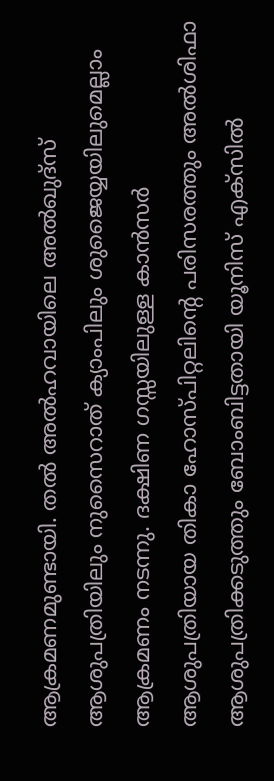ആക്രമണമുണ്ടായി. തല്‍ അല്‍ഹവായിലെ അല്‍ഖുദ്‌സ് ആശുപത്രിയിലും നുസൈറാത് ക്യാംപിലും ശുജൈയ്യയിലുമെല്ലാം ആക്രമണം നടന്നു. ദക്ഷിണ ഗസ്സയിലുള്ള കാൻസര്‍ ആശുപത്രിയായ തികാ ഹോസ്പിറ്റലിന്റെ പരിസരത്തും അല്‍ശിഫാ ആശുപത്രിക്കടുത്തും ബോംബിട്ടതായി യൂനിസ് എക്‌സില്‍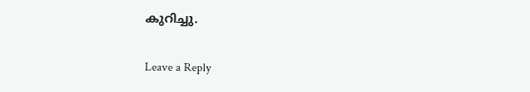കുറിച്ചു.

Leave a Reply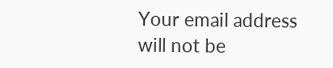Your email address will not be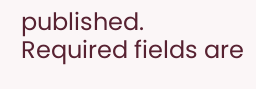published. Required fields are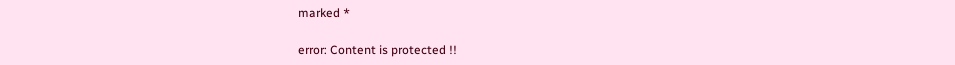marked *

error: Content is protected !!